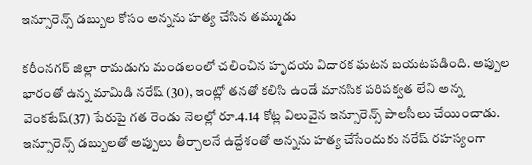ఇన్సూరెన్స్ డబ్బుల కోసం అన్నను హత్య చేసిన తమ్ముడు

కరీంనగర్ జిల్లా రామడుగు మండలంలో చలించిన హృదయ విదారక ఘటన బయటపడింది. అప్పుల భారంతో ఉన్న మామిడి నరేష్ (30), ఇంట్లో తనతో కలిసి ఉండే మానసిక పరిపక్వత లేని అన్న వెంకటేష్(37) పేరుపై గత రెండు నెలల్లో రూ.4.14 కోట్ల విలువైన ఇన్సూరెన్స్ పాలసీలు చేయించాడు. ఇన్సూరెన్స్ డబ్బులతో అప్పులు తీర్చాలనే ఉద్దేశంతో అన్నను హత్య చేసేందుకు నరేష్ రహస్యంగా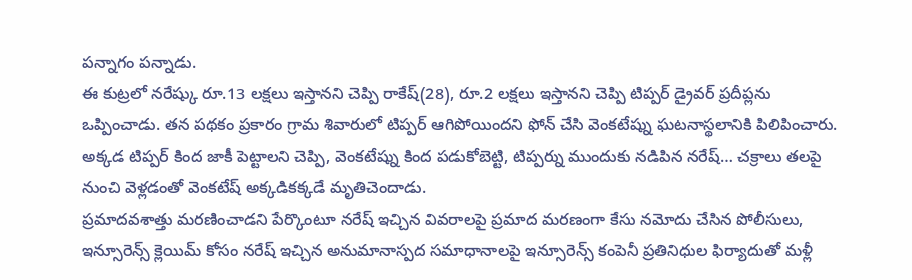పన్నాగం పన్నాడు.
ఈ కుట్రలో నరేష్కు రూ.13 లక్షలు ఇస్తానని చెప్పి రాకేష్(28), రూ.2 లక్షలు ఇస్తానని చెప్పి టిప్పర్ డ్రైవర్ ప్రదీప్లను ఒప్పించాడు. తన పథకం ప్రకారం గ్రామ శివారులో టిప్పర్ ఆగిపోయిందని ఫోన్ చేసి వెంకటేష్ను ఘటనాస్థలానికి పిలిపించారు. అక్కడ టిప్పర్ కింద జాకీ పెట్టాలని చెప్పి, వెంకటేష్ను కింద పడుకోబెట్టి, టిప్పర్ను ముందుకు నడిపిన నరేష్… చక్రాలు తలపై నుంచి వెళ్లడంతో వెంకటేష్ అక్కడికక్కడే మృతిచెందాడు.
ప్రమాదవశాత్తు మరణించాడని పేర్కొంటూ నరేష్ ఇచ్చిన వివరాలపై ప్రమాద మరణంగా కేసు నమోదు చేసిన పోలీసులు, ఇన్సూరెన్స్ క్లెయిమ్ కోసం నరేష్ ఇచ్చిన అనుమానాస్పద సమాధానాలపై ఇన్సూరెన్స్ కంపెనీ ప్రతినిధుల ఫిర్యాదుతో మళ్లీ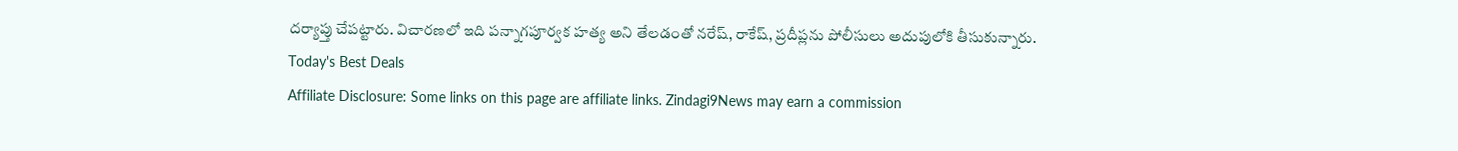దర్యాప్తు చేపట్టారు. విచారణలో ఇది పన్నాగపూర్వక హత్య అని తేలడంతో నరేష్, రాకేష్, ప్రదీప్లను పోలీసులు అదుపులోకి తీసుకున్నారు.
Today's Best Deals
Affiliate Disclosure: Some links on this page are affiliate links. Zindagi9News may earn a commission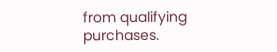from qualifying purchases.